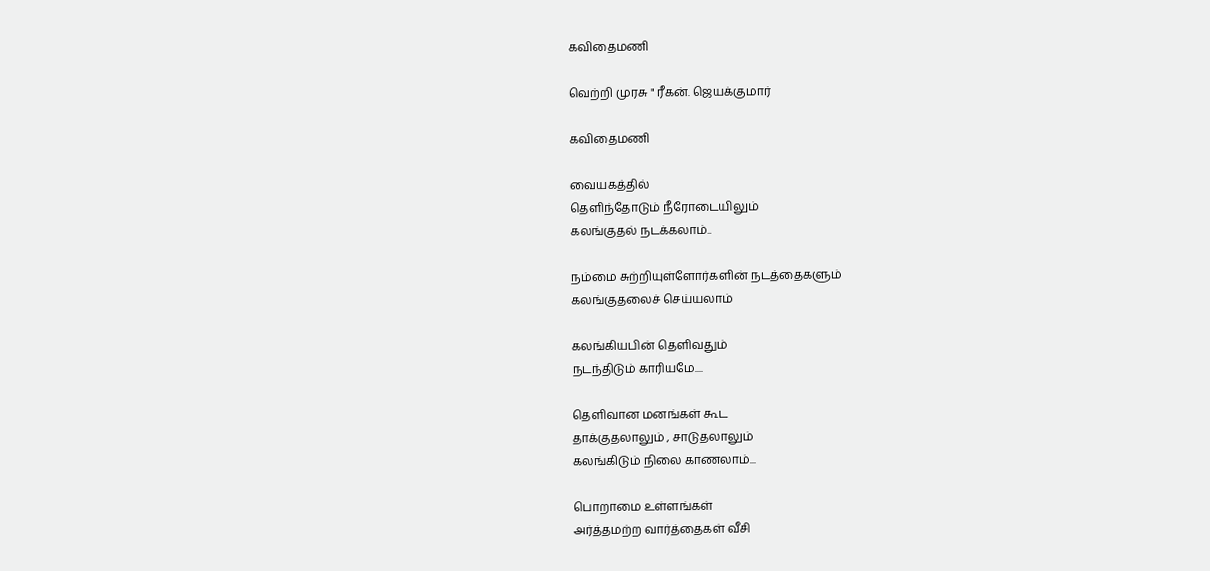கவிதைமணி

வெற்றி முரசு " ரீகன். ஜெயக்குமார்

கவிதைமணி

வையகத்தில்
தெளிந்தோடும் நீரோடையிலும்
கலங்குதல் நடக்கலாம்..

நம்மை சுற்றியுள்ளோர்களின் நடத்தைகளும்
கலங்குதலைச் செய்யலாம்

கலங்கியபின் தெளிவதும்
நடந்திடும் காரியமே....

தெளிவான மனங்கள் கூட
தாக்குதலாலும் , சாடுதலாலும்
கலங்கிடும் நிலை காணலாம்...

பொறாமை உள்ளங்கள்
அர்த்தமற்ற வார்த்தைகள் வீசி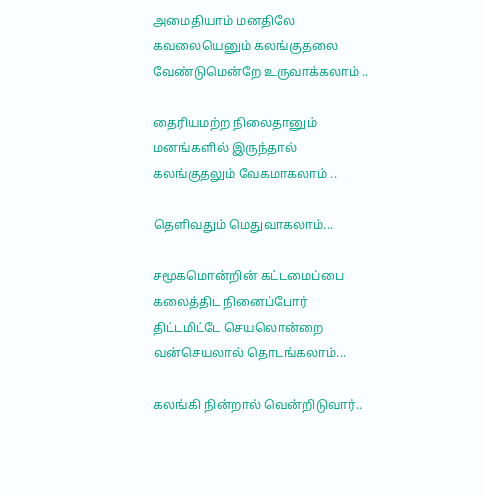அமைதியாம் மனதிலே
கவலையெனும் கலங்குதலை
வேண்டுமென்றே உருவாக்கலாம் ..

தைரியமற்ற நிலைதானும்
மனங்களில் இருந்தால்
கலங்குதலும் வேகமாகலாம் ..

தெளிவதும் மெதுவாகலாம்...

சமூகமொன்றின் கட்டமைப்பை
கலைத்திட நினைப்போர்
திட்டமிட்டே செயலொன்றை
வன்செயலால் தொடங்கலாம்...

கலங்கி நின்றால் வென்றிடுவார்..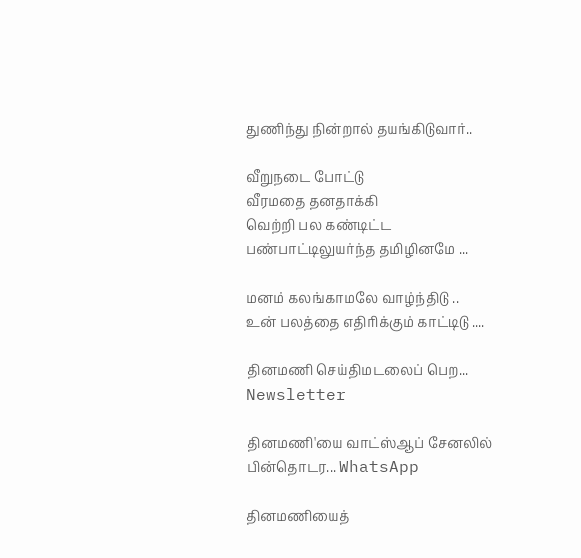துணிந்து நின்றால் தயங்கிடுவார்..

வீறுநடை போட்டு
வீரமதை தனதாக்கி
வெற்றி பல கண்டிட்ட
பண்பாட்டிலுயர்ந்த தமிழினமே ...

மனம் கலங்காமலே வாழ்ந்திடு ..
உன் பலத்தை எதிரிக்கும் காட்டிடு ....

தினமணி செய்திமடலைப் பெற... Newsletter

தினமணி'யை வாட்ஸ்ஆப் சேனலில் பின்தொடர... WhatsApp

தினமணியைத்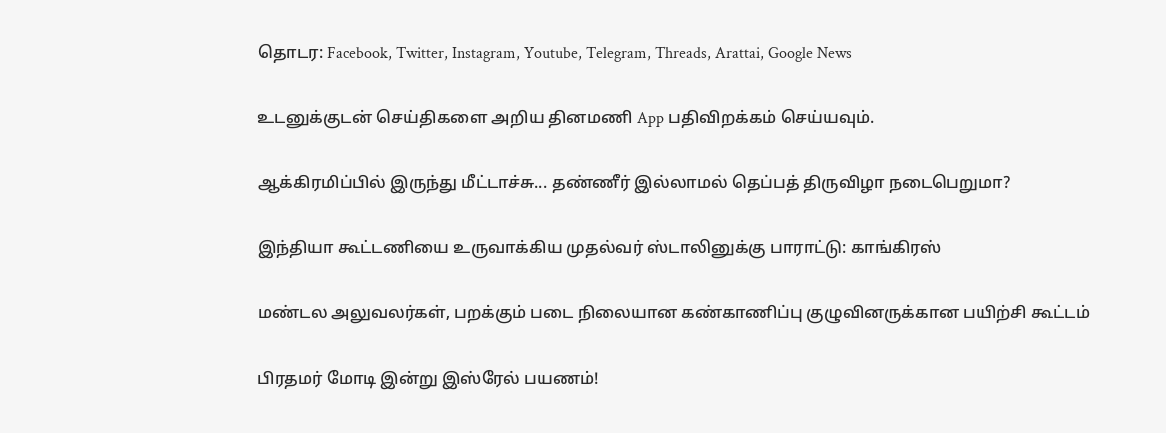தொடர: Facebook, Twitter, Instagram, Youtube, Telegram, Threads, Arattai, Google News

உடனுக்குடன் செய்திகளை அறிய தினமணி App பதிவிறக்கம் செய்யவும்.

ஆக்கிரமிப்பில் இருந்து மீட்டாச்சு... தண்ணீர் இல்லாமல் தெப்பத் திருவிழா நடைபெறுமா?

இந்தியா கூட்டணியை உருவாக்கிய முதல்வர் ஸ்டாலினுக்கு பாராட்டு: காங்கிரஸ்

மண்டல அலுவலர்கள், பறக்கும் படை நிலையான கண்காணிப்பு குழுவினருக்கான பயிற்சி கூட்டம்

பிரதமர் மோடி இன்று இஸ்ரேல் பயணம்!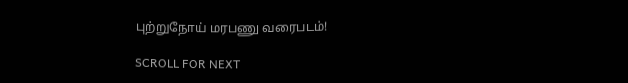புற்றுநோய் மரபணு வரைபடம்!

SCROLL FOR NEXT